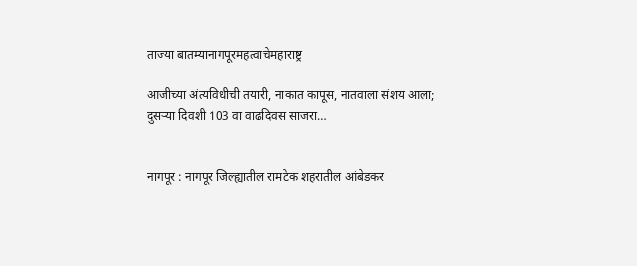ताज्या बातम्यानागपूरमहत्वाचेमहाराष्ट्र

आजीच्या अंत्यविधीची तयारी, नाकात कापूस, नातवाला संशय आला; दुसऱ्या दिवशी 103 वा वाढदिवस साजरा…


नागपूर : नागपूर जिल्ह्यातील रामटेक शहरातील आंबेडकर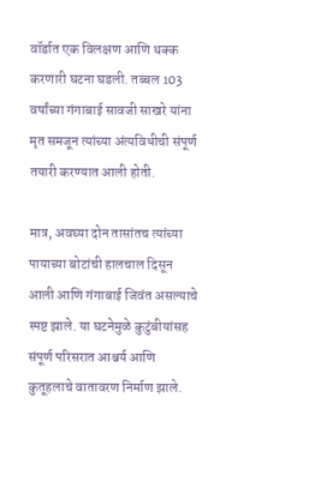वॉर्डात एक विलक्षण आणि थक्क करणारी घटना घडली. तब्बल 103 वर्षांच्या गंगाबाई सावजी साखरे यांना मृत समजून त्यांच्या अंत्यविधीची संपूर्ण तयारी करण्यात आली होती.

मात्र, अवघ्या दोन तासांतच त्यांच्या पायाच्या बोटांची हालचाल दिसून आली आणि गंगाबाई जिवंत असल्याचे स्पष्ट झाले. या घटनेमुळे कुटुंबीयांसह संपूर्ण परिसरात आश्चर्य आणि कुतूहलाचे वातावरण निर्माण झाले.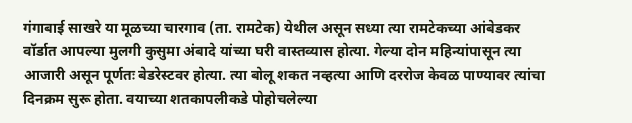गंगाबाई साखरे या मूळच्या चारगाव (ता. रामटेक) येथील असून सध्या त्या रामटेकच्या आंबेडकर वॉर्डात आपल्या मुलगी कुसुमा अंबादे यांच्या घरी वास्तव्यास होत्या. गेल्या दोन महिन्यांपासून त्या आजारी असून पूर्णतः बेडरेस्टवर होत्या. त्या बोलू शकत नव्हत्या आणि दररोज केवळ पाण्यावर त्यांचा दिनक्रम सुरू होता. वयाच्या शतकापलीकडे पोहोचलेल्या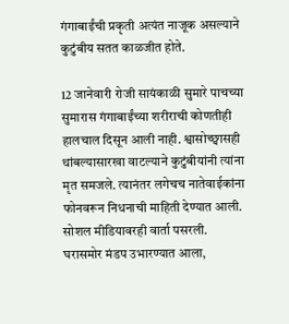गंगाबाईंची प्रकृती अत्यंत नाजूक असल्याने कुटुंबीय सतत काळजीत होते.

12 जानेवारी रोजी सायंकाळी सुमारे पाचच्या सुमारास गंगाबाईंच्या शरीराची कोणतीही हालचाल दिसून आली नाही. श्वासोच्छ्वासही थांबल्यासारखा वाटल्याने कुटुंबीयांनी त्यांना मृत समजले. त्यानंतर लगेचच नातेवाईकांना फोनवरून निधनाची माहिती देण्यात आली. सोशल मीडियावरही वार्ता पसरली. घरासमोर मंडप उभारण्यात आला,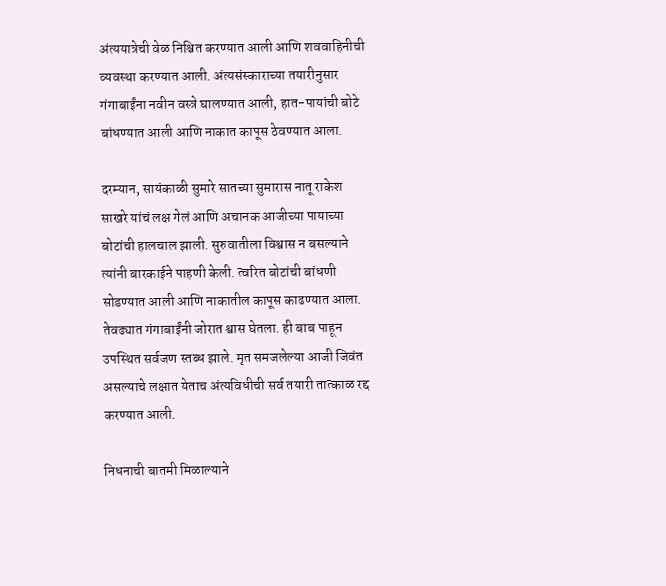अंत्ययात्रेची वेळ निश्चित करण्यात आली आणि शववाहिनीची व्यवस्था करण्यात आली. अंत्यसंस्काराच्या तयारीनुसार गंगाबाईंना नवीन वस्त्रे घालण्यात आली, हात-पायांची बोटे बांधण्यात आली आणि नाकात कापूस ठेवण्यात आला.

दरम्यान, सायंकाळी सुमारे सातच्या सुमारास नातू राकेश साखरे यांचं लक्ष गेलं आणि अचानक आजीच्या पायाच्या बोटांची हालचाल झाली. सुरुवातीला विश्वास न बसल्याने त्यांनी बारकाईने पाहणी केली. त्वरित बोटांची बांधणी सोडण्यात आली आणि नाकातील कापूस काढण्यात आला. तेवढ्यात गंगाबाईंनी जोरात श्वास घेतला. ही बाब पाहून उपस्थित सर्वजण स्तब्ध झाले. मृत समजलेल्या आजी जिवंत असल्याचे लक्षात येताच अंत्यविधीची सर्व तयारी तात्काळ रद्द करण्यात आली.

निधनाची बातमी मिळाल्याने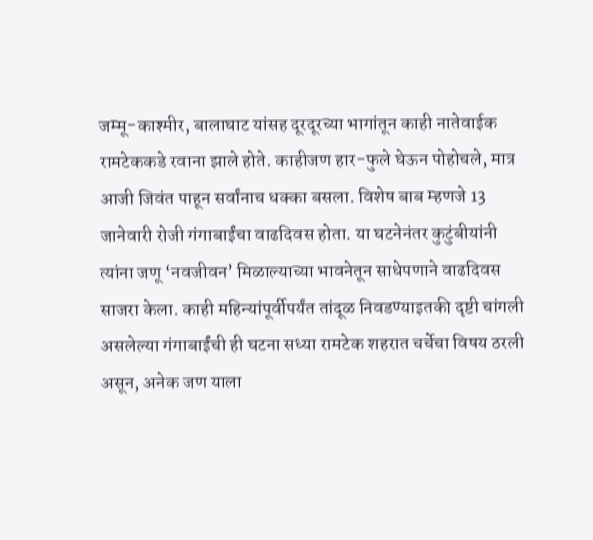जम्मू-काश्मीर, बालाघाट यांसह दूरदूरच्या भागांतून काही नातेवाईक रामटेककडे रवाना झाले होते. काहीजण हार-फुले घेऊन पोहोचले, मात्र आजी जिवंत पाहून सर्वांनाच धक्का बसला. विशेष बाब म्हणजे 13 जानेवारी रोजी गंगाबाईंचा वाढदिवस होता. या घटनेनंतर कुटुंबीयांनी त्यांना जणू ‘नवजीवन’ मिळाल्याच्या भावनेतून साधेपणाने वाढदिवस साजरा केला. काही महिन्यांपूर्वीपर्यंत तांदूळ निवडण्याइतकी दृष्टी चांगली असलेल्या गंगाबाईंची ही घटना सध्या रामटेक शहरात चर्चेचा विषय ठरली असून, अनेक जण याला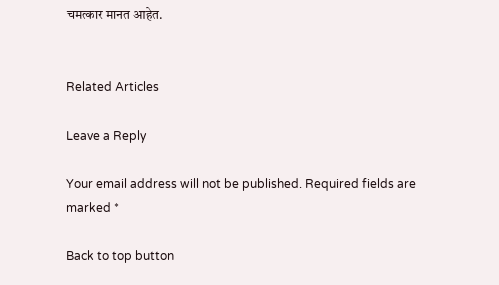चमत्कार मानत आहेत.


Related Articles

Leave a Reply

Your email address will not be published. Required fields are marked *

Back to top button